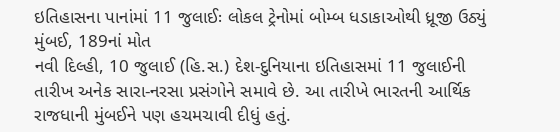ઇતિહાસના પાનાંમાં 11 જુલાઈઃ લોકલ ટ્રેનોમાં બોમ્બ ધડાકાઓથી ધ્રૂજી ઉઠ્યું મુંબઈ, 189નાં મોત
નવી દિલ્હી, 10 જુલાઈ (હિ.સ.) દેશ-દુનિયાના ઇતિહાસમાં 11 જુલાઈની તારીખ અનેક સારા-નરસા પ્રસંગોને સમાવે છે. આ તારીખે ભારતની આર્થિક રાજધાની મુંબઈને પણ હચમચાવી દીધું હતું.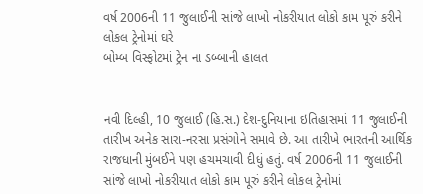વર્ષ 2006ની 11 જુલાઈની સાંજે લાખો નોકરીયાત લોકો કામ પૂરું કરીને લોકલ ટ્રેનોમાં ઘરે
બોમ્બ વિસ્ફોટમાં ટ્રેન ના ડબ્બાની હાલત


નવી દિલ્હી, 10 જુલાઈ (હિ.સ.) દેશ-દુનિયાના ઇતિહાસમાં 11 જુલાઈની તારીખ અનેક સારા-નરસા પ્રસંગોને સમાવે છે. આ તારીખે ભારતની આર્થિક રાજધાની મુંબઈને પણ હચમચાવી દીધું હતું. વર્ષ 2006ની 11 જુલાઈની સાંજે લાખો નોકરીયાત લોકો કામ પૂરું કરીને લોકલ ટ્રેનોમાં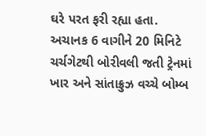ઘરે પરત ફરી રહ્યા હતા. અચાનક 6 વાગીને 20 મિનિટે ચર્ચગેટથી બોરીવલી જતી ટ્રેનમાં ખાર અને સાંતાક્રુઝ વચ્ચે બોમ્બ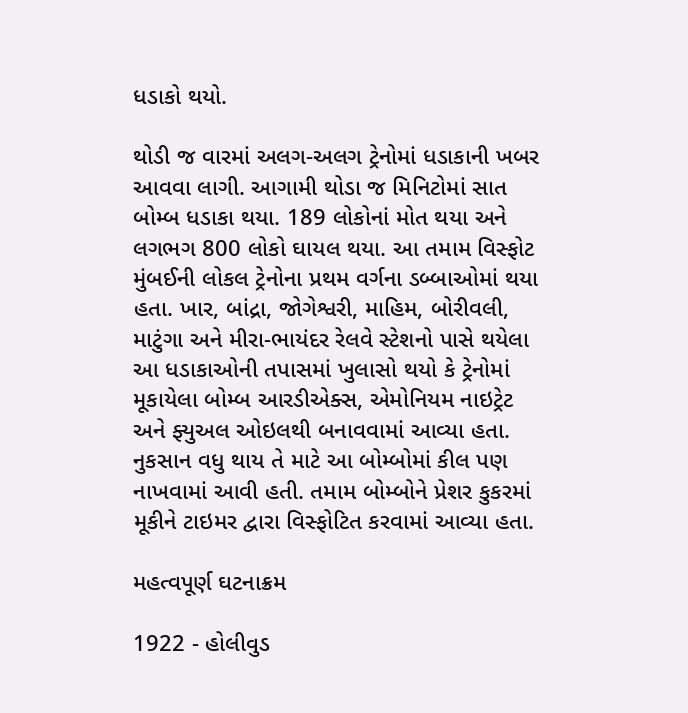ધડાકો થયો.

થોડી જ વારમાં અલગ-અલગ ટ્રેનોમાં ધડાકાની ખબર આવવા લાગી. આગામી થોડા જ મિનિટોમાં સાત બોમ્બ ધડાકા થયા. 189 લોકોનાં મોત થયા અને લગભગ 800 લોકો ઘાયલ થયા. આ તમામ વિસ્ફોટ મુંબઈની લોકલ ટ્રેનોના પ્રથમ વર્ગના ડબ્બાઓમાં થયા હતા. ખાર, બાંદ્રા, જોગેશ્વરી, માહિમ, બોરીવલી, માટુંગા અને મીરા-ભાયંદર રેલવે સ્ટેશનો પાસે થયેલા આ ધડાકાઓની તપાસમાં ખુલાસો થયો કે ટ્રેનોમાં મૂકાયેલા બોમ્બ આરડીએક્સ, એમોનિયમ નાઇટ્રેટ અને ફ્યુઅલ ઓઇલથી બનાવવામાં આવ્યા હતા. નુકસાન વધુ થાય તે માટે આ બોમ્બોમાં કીલ પણ નાખવામાં આવી હતી. તમામ બોમ્બોને પ્રેશર કુકરમાં મૂકીને ટાઇમર દ્વારા વિસ્ફોટિત કરવામાં આવ્યા હતા.

મહત્વપૂર્ણ ઘટનાક્રમ

1922 - હોલીવુડ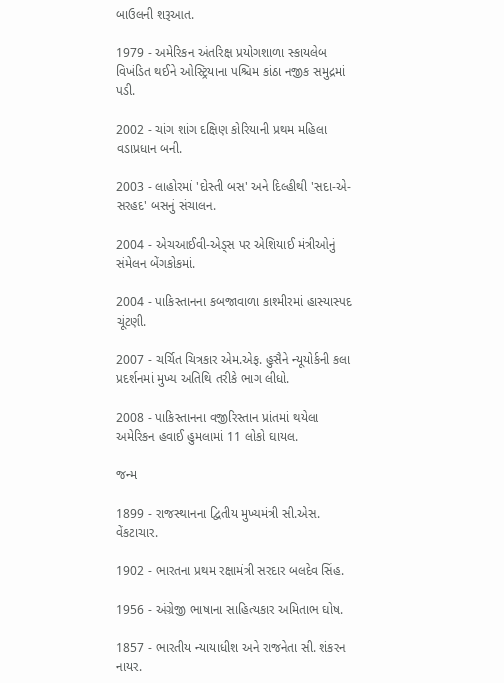બાઉલની શરૂઆત.

1979 - અમેરિકન અંતરિક્ષ પ્રયોગશાળા સ્કાયલેબ વિખંડિત થઈને ઓસ્ટ્રિયાના પશ્ચિમ કાંઠા નજીક સમુદ્રમાં પડી.

2002 - ચાંગ શાંગ દક્ષિણ કોરિયાની પ્રથમ મહિલા વડાપ્રધાન બની.

2003 - લાહોરમાં 'દોસ્તી બસ' અને દિલ્હીથી 'સદા-એ-સરહદ' બસનું સંચાલન.

2004 - એચઆઈવી-એડ્સ પર એશિયાઈ મંત્રીઓનું સંમેલન બેંગકોકમાં.

2004 - પાકિસ્તાનના કબજાવાળા કાશ્મીરમાં હાસ્યાસ્પદ ચૂંટણી.

2007 - ચર્ચિત ચિત્રકાર એમ.એફ. હુસૈને ન્યૂયોર્કની કલા પ્રદર્શનમાં મુખ્ય અતિથિ તરીકે ભાગ લીધો.

2008 - પાકિસ્તાનના વજીરિસ્તાન પ્રાંતમાં થયેલા અમેરિકન હવાઈ હુમલામાં 11 લોકો ઘાયલ.

જન્મ

1899 - રાજસ્થાનના દ્વિતીય મુખ્યમંત્રી સી.એસ. વેંકટાચાર.

1902 - ભારતના પ્રથમ રક્ષામંત્રી સરદાર બલદેવ સિંહ.

1956 - અંગ્રેજી ભાષાના સાહિત્યકાર અમિતાભ ઘોષ.

1857 - ભારતીય ન્યાયાધીશ અને રાજનેતા સી. શંકરન નાયર.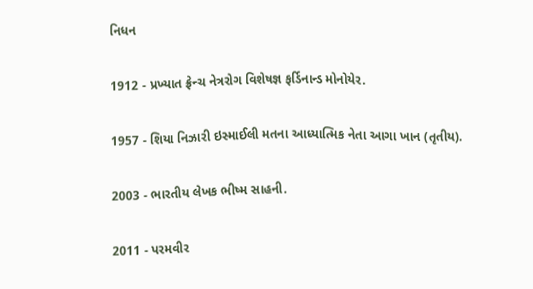નિધન

1912 - પ્રખ્યાત ફ્રેન્ચ નેત્રરોગ વિશેષજ્ઞ ફર્ડિનાન્ડ મોનોયેર.

1957 - શિયા નિઝારી ઇસ્માઈલી મતના આધ્યાત્મિક નેતા આગા ખાન (તૃતીય).

2003 - ભારતીય લેખક ભીષ્મ સાહની.

2011 - પરમવીર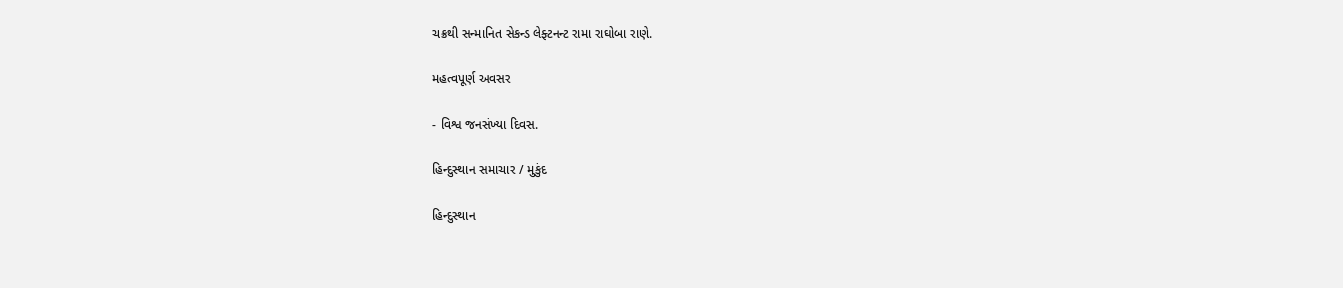ચક્રથી સન્માનિત સેકન્ડ લેફ્ટનન્ટ રામા રાઘોબા રાણે.

મહત્વપૂર્ણ અવસર

- વિશ્વ જનસંખ્યા દિવસ.

હિન્દુસ્થાન સમાચાર / મુકુંદ

હિન્દુસ્થાન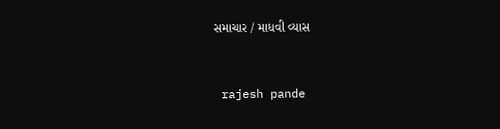સમાચાર / માધવી વ્યાસ


 rajesh pande